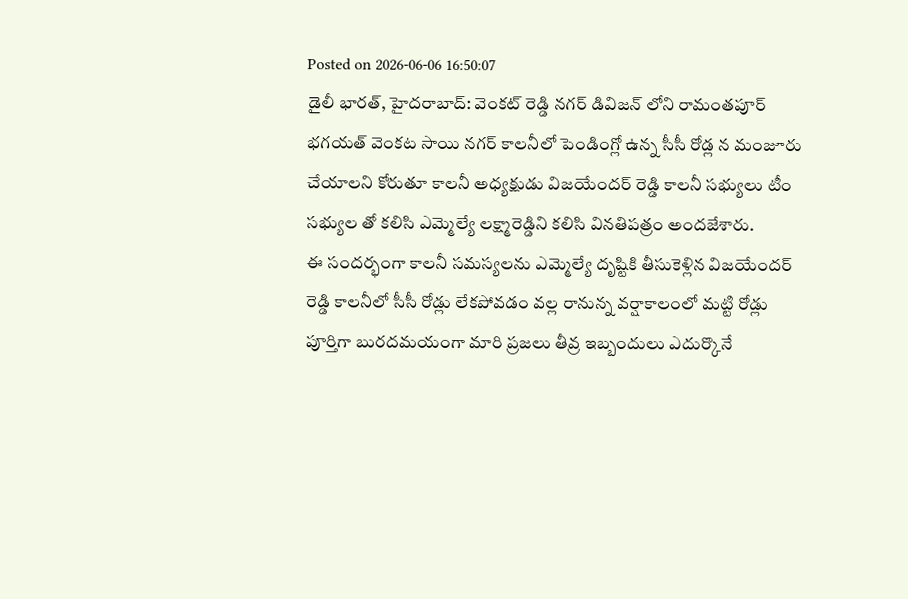Posted on 2026-06-06 16:50:07
డైలీ భారత్, హైదరాబాద్: వెంకట్ రెడ్డి నగర్ డివిజన్ లోని రామంతపూర్ భగయత్ వెంకట సాయి నగర్ కాలనీలో పెండింగ్లో ఉన్న సీసీ రోడ్ల న మంజూరు చేయాలని కోరుతూ కాలనీ అధ్యక్షుడు విజయేందర్ రెడ్డి కాలనీ సభ్యులు టీం సభ్యుల తో కలిసి ఎమ్మెల్యే లక్ష్మారెడ్డిని కలిసి వినతిపత్రం అందజేశారు.
ఈ సందర్భంగా కాలనీ సమస్యలను ఎమ్మెల్యే దృష్టికి తీసుకెళ్లిన విజయేందర్ రెడ్డి కాలనీలో సీసీ రోడ్లు లేకపోవడం వల్ల రానున్న వర్షాకాలంలో మట్టి రోడ్లు పూర్తిగా బురదమయంగా మారి ప్రజలు తీవ్ర ఇబ్బందులు ఎదుర్కొనే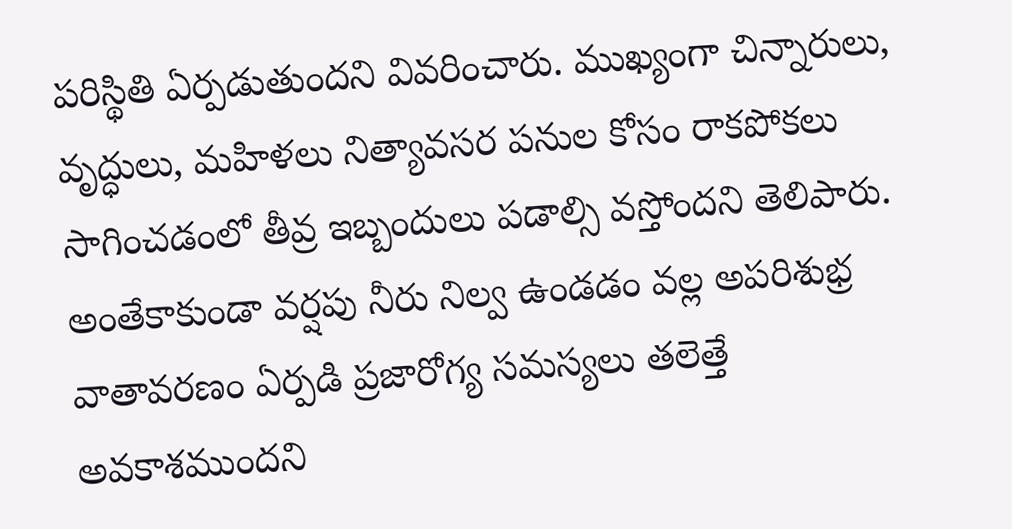పరిస్థితి ఏర్పడుతుందని వివరించారు. ముఖ్యంగా చిన్నారులు, వృద్ధులు, మహిళలు నిత్యావసర పనుల కోసం రాకపోకలు సాగించడంలో తీవ్ర ఇబ్బందులు పడాల్సి వస్తోందని తెలిపారు.
అంతేకాకుండా వర్షపు నీరు నిల్వ ఉండడం వల్ల అపరిశుభ్ర వాతావరణం ఏర్పడి ప్రజారోగ్య సమస్యలు తలెత్తే అవకాశముందని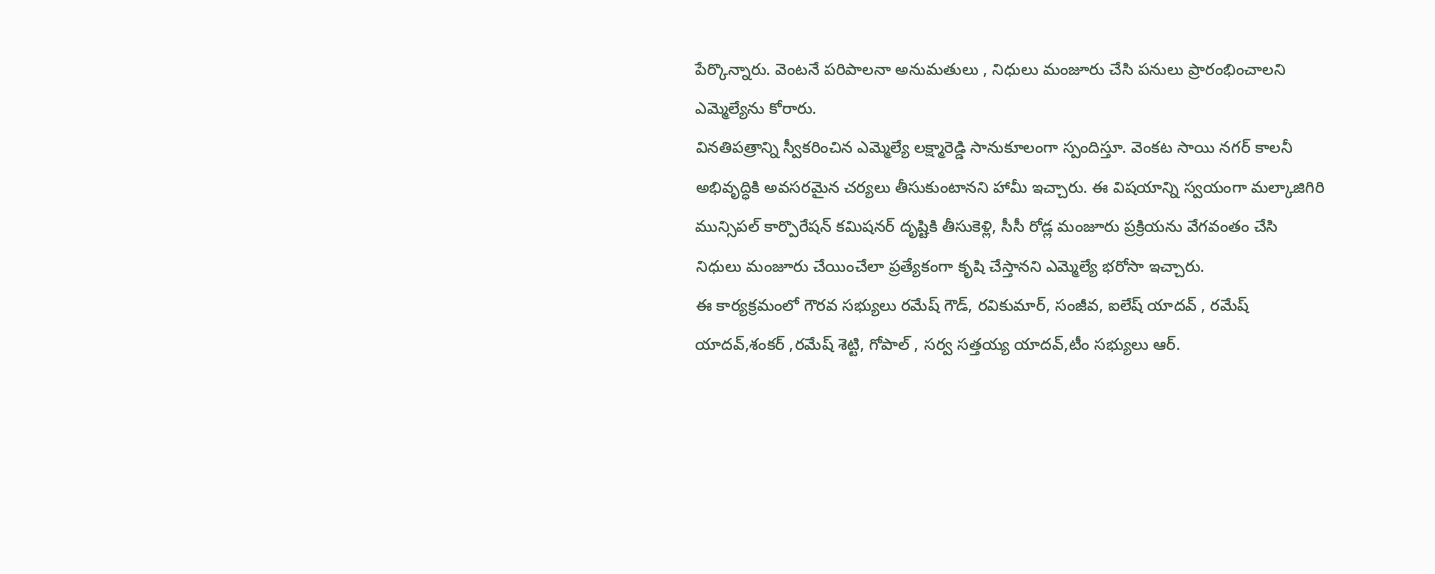పేర్కొన్నారు. వెంటనే పరిపాలనా అనుమతులు , నిధులు మంజూరు చేసి పనులు ప్రారంభించాలని ఎమ్మెల్యేను కోరారు.
వినతిపత్రాన్ని స్వీకరించిన ఎమ్మెల్యే లక్ష్మారెడ్డి సానుకూలంగా స్పందిస్తూ. వెంకట సాయి నగర్ కాలనీ అభివృద్ధికి అవసరమైన చర్యలు తీసుకుంటానని హామీ ఇచ్చారు. ఈ విషయాన్ని స్వయంగా మల్కాజిగిరి మున్సిపల్ కార్పొరేషన్ కమిషనర్ దృష్టికి తీసుకెళ్లి, సీసీ రోడ్ల మంజూరు ప్రక్రియను వేగవంతం చేసి నిధులు మంజూరు చేయించేలా ప్రత్యేకంగా కృషి చేస్తానని ఎమ్మెల్యే భరోసా ఇచ్చారు.
ఈ కార్యక్రమంలో గౌరవ సభ్యులు రమేష్ గౌడ్, రవికుమార్, సంజీవ, ఐలేష్ యాదవ్ , రమేష్ యాదవ్,శంకర్ ,రమేష్ శెట్టి, గోపాల్ , సర్వ సత్తయ్య యాదవ్,టీం సభ్యులు ఆర్.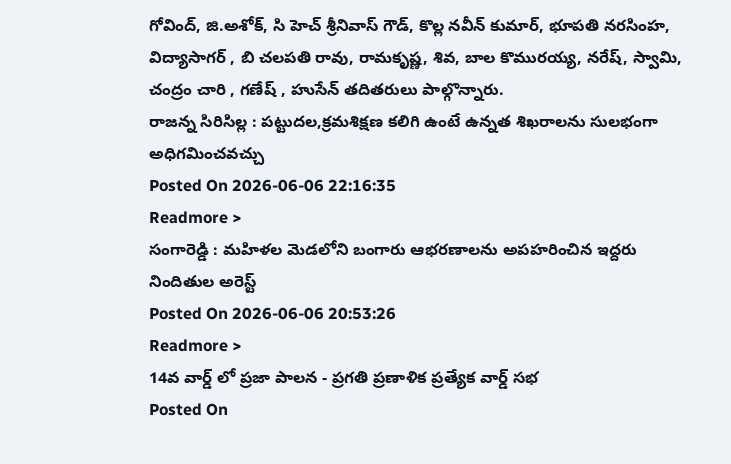గోవింద్, జి.అశోక్, సి హెచ్ శ్రీనివాస్ గౌడ్, కొల్ల నవీన్ కుమార్, భూపతి నరసింహ, విద్యాసాగర్ , బి చలపతి రావు, రామకృష్ణ, శివ, బాల కొమురయ్య, నరేష్, స్వామి, చంద్రం చారి , గణేష్ , హుసేన్ తదితరులు పాల్గొన్నారు.
రాజన్న సిరిసిల్ల : పట్టుదల,క్రమశిక్షణ కలిగి ఉంటే ఉన్నత శిఖరాలను సులభంగా అధిగమించవచ్చు
Posted On 2026-06-06 22:16:35
Readmore >
సంగారెడ్డి : మహిళల మెడలోని బంగారు ఆభరణాలను అపహరించిన ఇద్దరు నిందితుల అరెస్ట్
Posted On 2026-06-06 20:53:26
Readmore >
14వ వార్డ్ లో ప్రజా పాలన - ప్రగతి ప్రణాళిక ప్రత్యేక వార్డ్ సభ
Posted On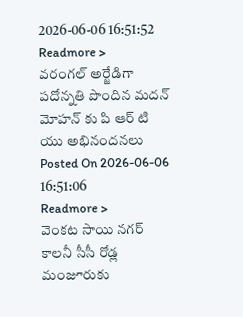2026-06-06 16:51:52
Readmore >
వరంగల్ అర్జేడిగా పదోన్నతి పొందిన మదన్ మోహన్ కు పి ఆర్ టి యు అభినందనలు
Posted On 2026-06-06 16:51:06
Readmore >
వెంకట సాయి నగర్ కాలనీ సీసీ రోడ్ల మంజూరుకు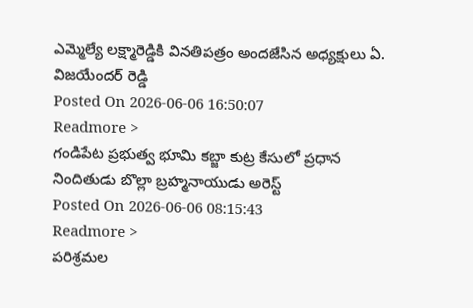ఎమ్మెల్యే లక్ష్మారెడ్డికి వినతిపత్రం అందజేసిన అధ్యక్షులు ఏ. విజయేందర్ రెడ్డి
Posted On 2026-06-06 16:50:07
Readmore >
గండిపేట ప్రభుత్వ భూమి కబ్జా కుట్ర కేసులో ప్రధాన నిందితుడు బొల్లా బ్రహ్మనాయుడు అరెస్ట్
Posted On 2026-06-06 08:15:43
Readmore >
పరిశ్రమల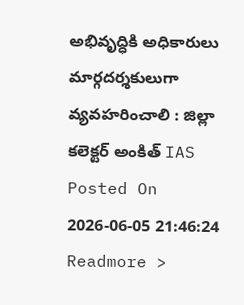అభివృద్ధికి అధికారులు మార్గదర్శకులుగా వ్యవహరించాలి : జిల్లా కలెక్టర్ అంకిత్ IAS
Posted On 2026-06-05 21:46:24
Readmore >